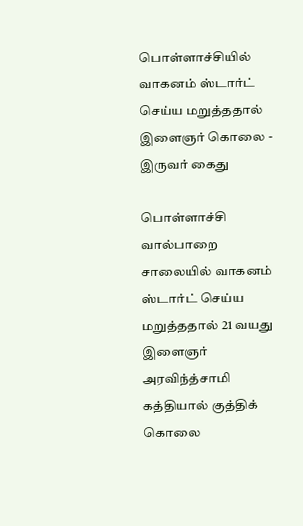பொள்ளாச்சியில் வாகனம் ஸ்டார்ட் செய்ய மறுத்ததால் இளைஞர் கொலை - இருவர் கைது

பொள்ளாச்சி வால்பாறை சாலையில் வாகனம் ஸ்டார்ட் செய்ய மறுத்ததால் 21 வயது இளைஞர் அரவிந்த்சாமி கத்தியால் குத்திக் கொலை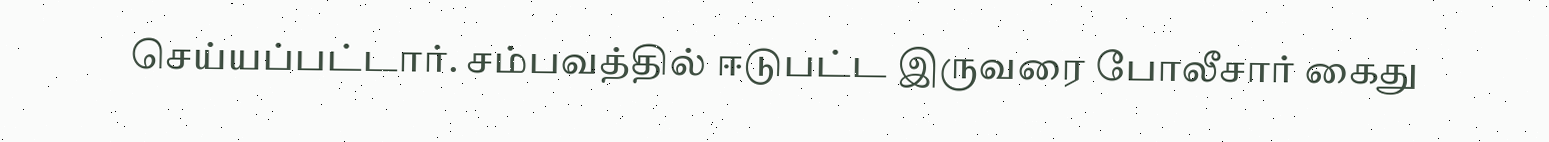செய்யப்பட்டார். சம்பவத்தில் ஈடுபட்ட இருவரை போலீசார் கைது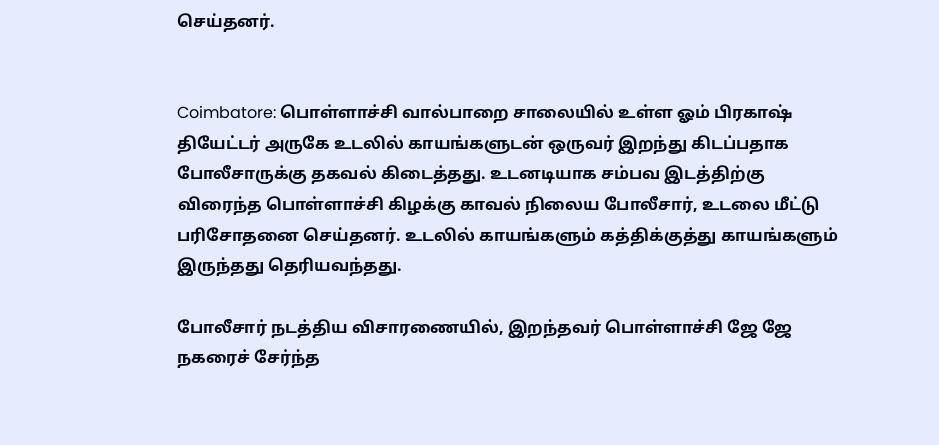செய்தனர்.


Coimbatore: பொள்ளாச்சி வால்பாறை சாலையில் உள்ள ஓம் பிரகாஷ் தியேட்டர் அருகே உடலில் காயங்களுடன் ஒருவர் இறந்து கிடப்பதாக போலீசாருக்கு தகவல் கிடைத்தது. உடனடியாக சம்பவ இடத்திற்கு விரைந்த பொள்ளாச்சி கிழக்கு காவல் நிலைய போலீசார், உடலை மீட்டு பரிசோதனை செய்தனர். உடலில் காயங்களும் கத்திக்குத்து காயங்களும் இருந்தது தெரியவந்தது.

போலீசார் நடத்திய விசாரணையில், இறந்தவர் பொள்ளாச்சி ஜே ஜே நகரைச் சேர்ந்த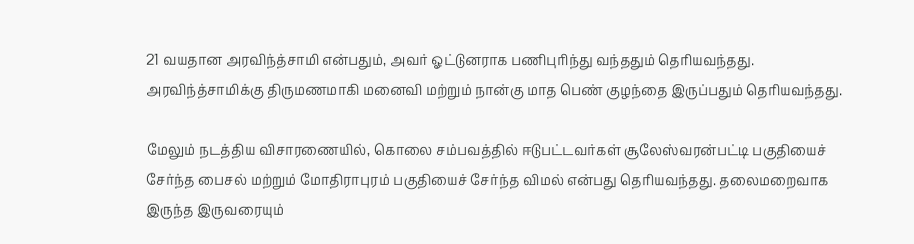21 வயதான அரவிந்த்சாமி என்பதும், அவர் ஓட்டுனராக பணிபுரிந்து வந்ததும் தெரியவந்தது. அரவிந்த்சாமிக்கு திருமணமாகி மனைவி மற்றும் நான்கு மாத பெண் குழந்தை இருப்பதும் தெரியவந்தது.

மேலும் நடத்திய விசாரணையில், கொலை சம்பவத்தில் ஈடுபட்டவர்கள் சூலேஸ்வரன்பட்டி பகுதியைச் சேர்ந்த பைசல் மற்றும் மோதிராபுரம் பகுதியைச் சேர்ந்த விமல் என்பது தெரியவந்தது. தலைமறைவாக இருந்த இருவரையும்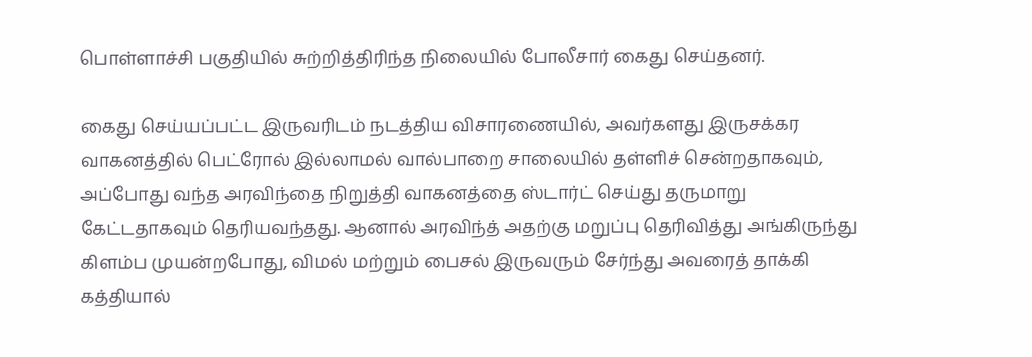பொள்ளாச்சி பகுதியில் சுற்றித்திரிந்த நிலையில் போலீசார் கைது செய்தனர்.

கைது செய்யப்பட்ட இருவரிடம் நடத்திய விசாரணையில், அவர்களது இருசக்கர வாகனத்தில் பெட்ரோல் இல்லாமல் வால்பாறை சாலையில் தள்ளிச் சென்றதாகவும், அப்போது வந்த அரவிந்தை நிறுத்தி வாகனத்தை ஸ்டார்ட் செய்து தருமாறு கேட்டதாகவும் தெரியவந்தது. ஆனால் அரவிந்த் அதற்கு மறுப்பு தெரிவித்து அங்கிருந்து கிளம்ப முயன்றபோது, விமல் மற்றும் பைசல் இருவரும் சேர்ந்து அவரைத் தாக்கி கத்தியால்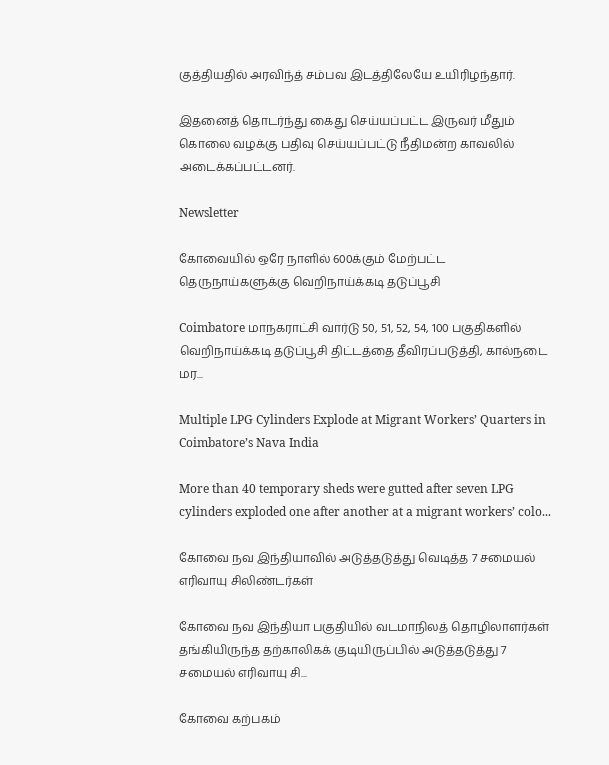குத்தியதில் அரவிந்த் சம்பவ இடத்திலேயே உயிரிழந்தார்.

இதனைத் தொடர்ந்து கைது செய்யப்பட்ட இருவர் மீதும் கொலை வழக்கு பதிவு செய்யப்பட்டு நீதிமன்ற காவலில் அடைக்கப்பட்டனர்.

Newsletter

கோவையில் ஒரே நாளில் 600க்கும் மேற்பட்ட தெருநாய்களுக்கு வெறிநாய்க்கடி தடுப்பூசி

Coimbatore மாநகராட்சி வார்டு 50, 51, 52, 54, 100 பகுதிகளில் வெறிநாய்க்கடி தடுப்பூசி திட்டத்தை தீவிரப்படுத்தி, கால்நடை மர...

Multiple LPG Cylinders Explode at Migrant Workers’ Quarters in Coimbatore’s Nava India

More than 40 temporary sheds were gutted after seven LPG cylinders exploded one after another at a migrant workers’ colo...

கோவை நவ இந்தியாவில் அடுத்தடுத்து வெடித்த 7 சமையல் எரிவாயு சிலிண்டர்கள்

கோவை நவ இந்தியா பகுதியில் வடமாநிலத் தொழிலாளர்கள் தங்கியிருந்த தற்காலிகக் குடியிருப்பில் அடுத்தடுத்து 7 சமையல் எரிவாயு சி...

கோவை கற்பகம்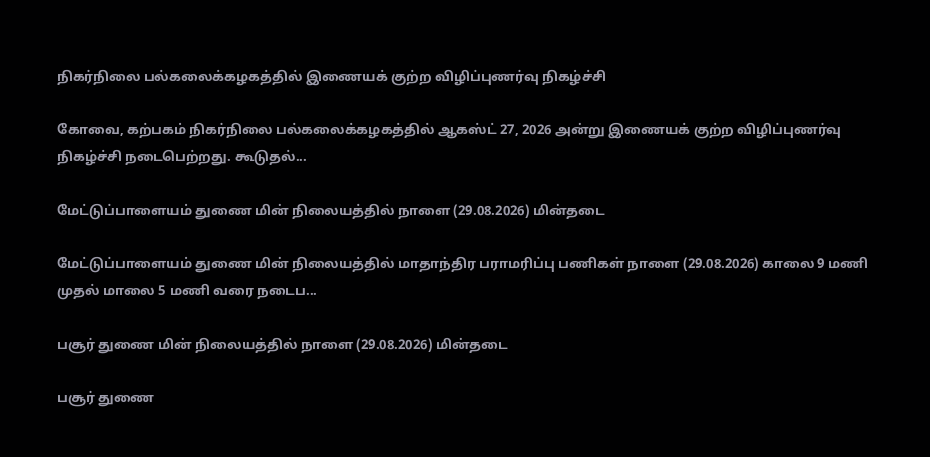நிகர்நிலை பல்கலைக்கழகத்தில் இணையக் குற்ற விழிப்புணர்வு நிகழ்ச்சி

கோவை, கற்பகம் நிகர்நிலை பல்கலைக்கழகத்தில் ஆகஸ்ட் 27, 2026 அன்று இணையக் குற்ற விழிப்புணர்வு நிகழ்ச்சி நடைபெற்றது. கூடுதல்...

மேட்டுப்பாளையம் துணை மின் நிலையத்தில் நாளை (29.08.2026) மின்தடை

மேட்டுப்பாளையம் துணை மின் நிலையத்தில் மாதாந்திர பராமரிப்பு பணிகள் நாளை (29.08.2026) காலை 9 மணி முதல் மாலை 5 மணி வரை நடைப...

பசூர் துணை மின் நிலையத்தில் நாளை (29.08.2026) மின்தடை

பசூர் துணை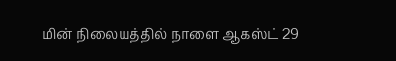மின் நிலையத்தில் நாளை ஆகஸ்ட் 29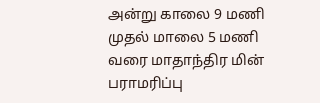அன்று காலை 9 மணி முதல் மாலை 5 மணி வரை மாதாந்திர மின் பராமரிப்பு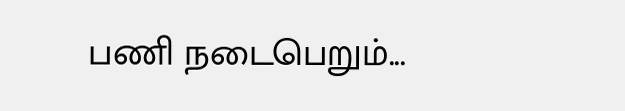பணி நடைபெறும்...